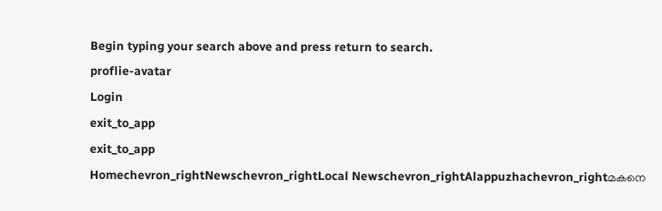Begin typing your search above and press return to search.
proflie-avatar
Login
exit_to_app
exit_to_app
Homechevron_rightNewschevron_rightLocal Newschevron_rightAlappuzhachevron_rightമകനെ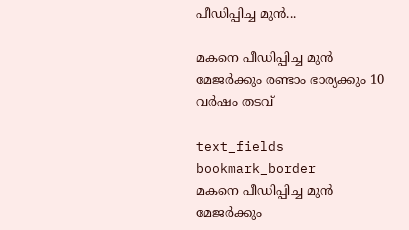പീഡിപ്പിച്ച മുന്‍...

മകനെ പീഡിപ്പിച്ച മുന്‍ മേജര്‍ക്കും രണ്ടാം ഭാര്യക്കും 10 വര്‍ഷം തടവ്

text_fields
bookmark_border
മകനെ പീഡിപ്പിച്ച മുന്‍ മേജര്‍ക്കും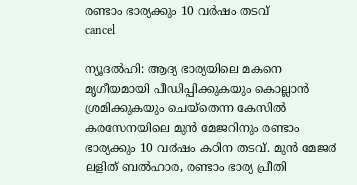രണ്ടാം ഭാര്യക്കും 10 വര്‍ഷം തടവ്
cancel

ന്യൂദൽഹി: ആദ്യ ഭാര്യയിലെ മകനെ മൃഗീയമായി പീഡിപ്പിക്കുകയും കൊല്ലാൻ ശ്രമിക്കുകയും ചെയ്തെന്ന കേസിൽ കരസേനയിലെ മുൻ മേജറിനും രണ്ടാം ഭാര്യക്കും 10 വ൪ഷം കഠിന തടവ്. മുൻ മേജ൪ ലളിത് ബൽഹാര, രണ്ടാം ഭാര്യ പ്രീതി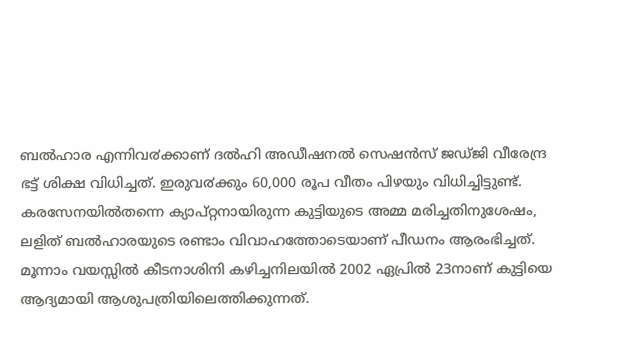ബൽഹാര എന്നിവ൪ക്കാണ് ദൽഹി അഡീഷനൽ സെഷൻസ് ജഡ്ജി വീരേന്ദ്ര ഭട്ട് ശിക്ഷ വിധിച്ചത്. ഇരുവ൪ക്കും 60,000 രൂപ വീതം പിഴയും വിധിച്ചിട്ടുണ്ട്. കരസേനയിൽതന്നെ ക്യാപ്റ്റനായിരുന്ന കുട്ടിയുടെ അമ്മ മരിച്ചതിനുശേഷം, ലളിത് ബൽഹാരയുടെ രണ്ടാം വിവാഹത്തോടെയാണ് പീഡനം ആരംഭിച്ചത്. മൂന്നാം വയസ്സിൽ കീടനാശിനി കഴിച്ചനിലയിൽ 2002 ഏപ്രിൽ 23നാണ് കുട്ടിയെ ആദ്യമായി ആശുപത്രിയിലെത്തിക്കുന്നത്.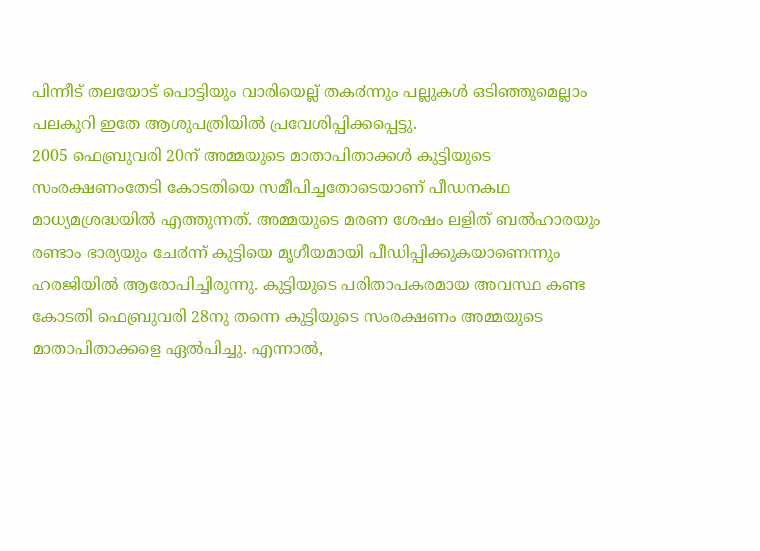പിന്നീട് തലയോട് പൊട്ടിയും വാരിയെല്ല് തക൪ന്നും പല്ലുകൾ ഒടിഞ്ഞുമെല്ലാം പലകുറി ഇതേ ആശുപത്രിയിൽ പ്രവേശിപ്പിക്കപ്പെട്ടു.
2005 ഫെബ്രുവരി 20ന് അമ്മയുടെ മാതാപിതാക്കൾ കുട്ടിയുടെ സംരക്ഷണംതേടി കോടതിയെ സമീപിച്ചതോടെയാണ് പീഡനകഥ മാധ്യമശ്രദ്ധയിൽ എത്തുന്നത്. അമ്മയുടെ മരണ ശേഷം ലളിത് ബൽഹാരയും രണ്ടാം ഭാര്യയും ചേ൪ന്ന് കുട്ടിയെ മൃഗീയമായി പീഡിപ്പിക്കുകയാണെന്നും ഹരജിയിൽ ആരോപിച്ചിരുന്നു. കുട്ടിയുടെ പരിതാപകരമായ അവസ്ഥ കണ്ട കോടതി ഫെബ്രുവരി 28നു തന്നെ കുട്ടിയുടെ സംരക്ഷണം അമ്മയുടെ മാതാപിതാക്കളെ ഏൽപിച്ചു. എന്നാൽ,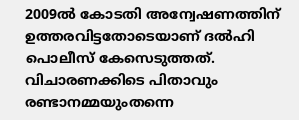2009ൽ കോടതി അന്വേഷണത്തിന് ഉത്തരവിട്ടതോടെയാണ് ദൽഹി പൊലീസ് കേസെടുത്തത്.
വിചാരണക്കിടെ പിതാവും രണ്ടാനമ്മയുംതന്നെ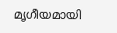മൃഗീയമായി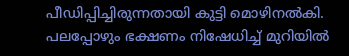പീഡിപ്പിച്ചിരുന്നതായി കുട്ടി മൊഴിനൽകി. പലപ്പോഴും ഭക്ഷണം നിഷേധിച്ച് മുറിയിൽ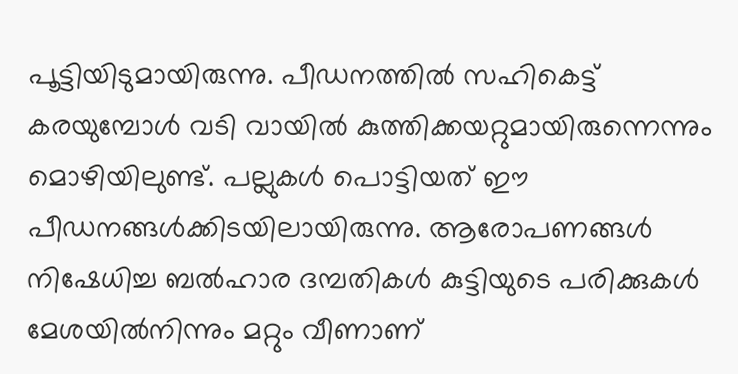പൂട്ടിയിടുമായിരുന്നു. പീഡനത്തിൽ സഹികെട്ട് കരയുമ്പോൾ വടി വായിൽ കുത്തിക്കയറ്റുമായിരുന്നെന്നും മൊഴിയിലുണ്ട്. പല്ലുകൾ പൊട്ടിയത് ഈ പീഡനങ്ങൾക്കിടയിലായിരുന്നു. ആരോപണങ്ങൾ നിഷേധിച്ച ബൽഹാര ദമ്പതികൾ കുട്ടിയുടെ പരിക്കുകൾ മേശയിൽനിന്നും മറ്റും വീണാണ്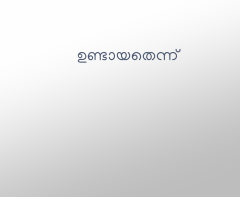ഉണ്ടായതെന്ന്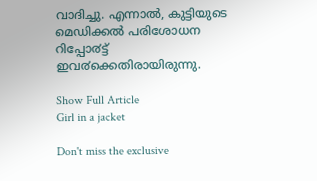വാദിച്ചു. എന്നാൽ, കുട്ടിയുടെ മെഡിക്കൽ പരിശോധന റിപ്പോ൪ട്ട് ഇവ൪ക്കെതിരായിരുന്നു.

Show Full Article
Girl in a jacket

Don't miss the exclusive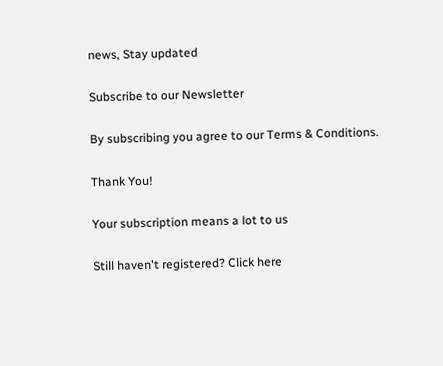news, Stay updated

Subscribe to our Newsletter

By subscribing you agree to our Terms & Conditions.

Thank You!

Your subscription means a lot to us

Still haven't registered? Click here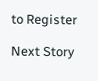to Register

Next Story